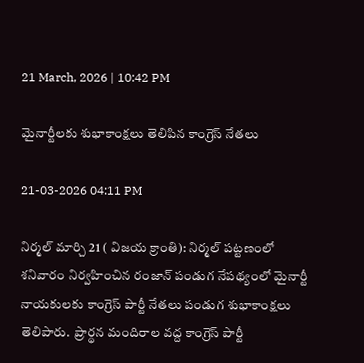21 March, 2026 | 10:42 PM

మైనార్టీలకు శుభాకాంక్షలు తెలిపిన కాంగ్రెస్ నేతలు

21-03-2026 04:11 PM

నిర్మల్ మార్చి 21 ( విజయ క్రాంతి): నిర్మల్ పట్టణంలో శనివారం నిర్వహించిన రంజాన్ పండుగ నేపథ్యంలో మైనార్టీ నాయకులకు కాంగ్రెస్ పార్టీ నేతలు పండుగ శుభాకాంక్షలు తెలిపారు.  ప్రార్థన మందిరాల వద్ద కాంగ్రెస్ పార్టీ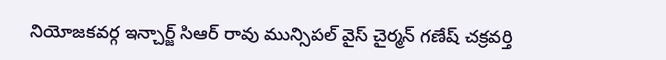నియోజకవర్గ ఇన్చార్జ్ సిఆర్ రావు మున్సిపల్ వైస్ చైర్మన్ గణేష్ చక్రవర్తి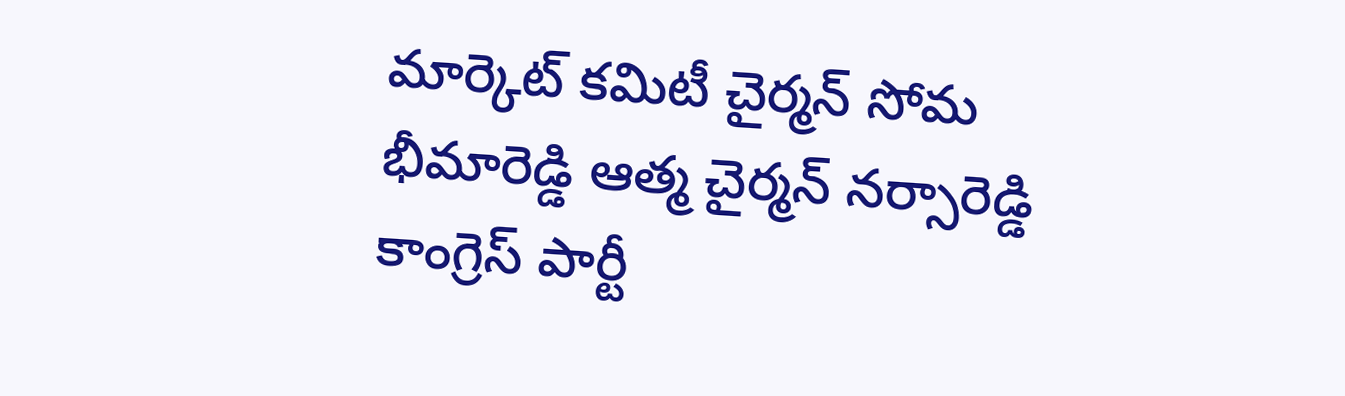మార్కెట్ కమిటీ చైర్మన్ సోమ భీమారెడ్డి ఆత్మ చైర్మన్ నర్సారెడ్డి కాంగ్రెస్ పార్టీ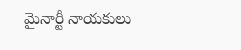మైనార్టీ నాయకులు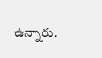ఉన్నారు.